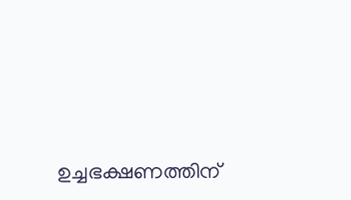ഉച്ചഭക്ഷണത്തിന്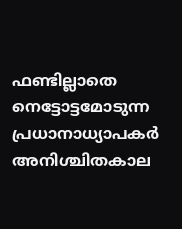ഫണ്ടില്ലാതെ നെട്ടോട്ടമോടുന്ന പ്രധാനാധ്യാപകർ അനിശ്ചിതകാല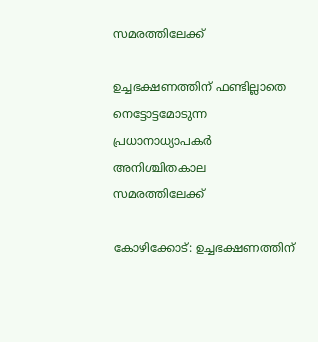സമരത്തിലേക്ക്

ഉച്ചഭക്ഷണത്തിന് ഫണ്ടില്ലാതെ നെട്ടോട്ടമോടുന്ന പ്രധാനാധ്യാപകർ അനിശ്ചിതകാല സമരത്തിലേക്ക്

കോഴിക്കോട്: ഉച്ചഭക്ഷണത്തിന്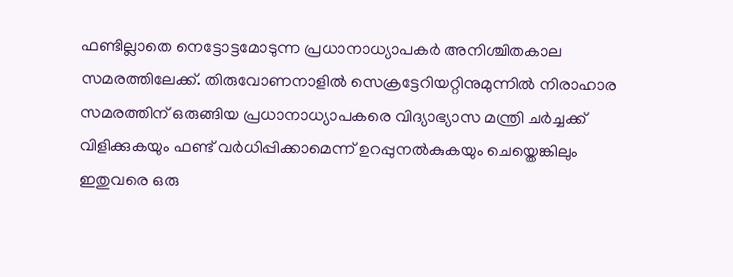ഫണ്ടില്ലാതെ നെട്ടോട്ടമോടുന്ന പ്രധാനാധ്യാപകർ അനിശ്ചിതകാല സമരത്തിലേക്ക്. തിരുവോണനാളിൽ സെക്രട്ടേറിയറ്റിനുമുന്നിൽ നിരാഹാര സമരത്തിന് ഒരുങ്ങിയ പ്രധാനാധ്യാപകരെ വിദ്യാഭ്യാസ മന്ത്രി ചർച്ചക്ക് വിളിക്കുകയും ഫണ്ട് വർധിപ്പിക്കാമെന്ന് ഉറപ്പുനൽകുകയും ചെയ്തെങ്കിലും ഇതുവരെ ഒരു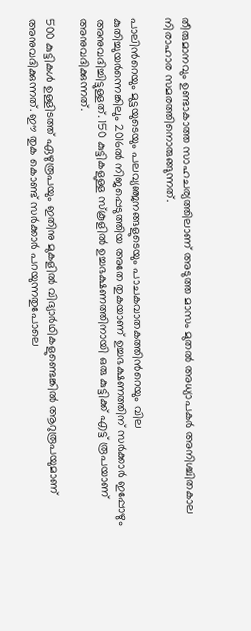തീരുമാനവും ഉണ്ടാകാത്ത സാഹചര്യത്തിലാണ് അടുത്ത മാസം മുതൽ അധ്യാപകർ അനിശ്ചിതകാല നിരാഹാര സമരത്തിനൊരുങ്ങുന്നത്.

പാലിന്‍റെയും മുട്ടയുടെയും പലവ്യഞ്ജനങ്ങളുടെയും പാചകവാതകത്തിന്‍റെയും വില കുതിച്ചുയർന്നെങ്കിലും 2016ൽ നിജപ്പെടുത്തിയ അതേ തുകയാണ് ഉച്ചഭക്ഷണത്തിന് സർക്കാർ ഇപ്പോഴും അനുവദിച്ചിട്ടുള്ളത്. 150 കുട്ടികളുള്ള സ്കൂളിൽ ഉച്ചഭക്ഷണത്തിനായി ഒരു കുട്ടിക്ക് എട്ട് രൂപയാണ് അനുവദിക്കുന്നത്.

500 കുട്ടികൾ ഉള്ളിടത്ത് ഏഴുരൂപയും ഇതിനു മുകളിൽ വിദ്യാർഥികളുണ്ടെങ്കിൽ ആറുരൂപയുമാണ് അനുവദിക്കുന്നത്. ഈ തുക കൊണ്ട് സർക്കാർ പറയുന്നതുപോലെ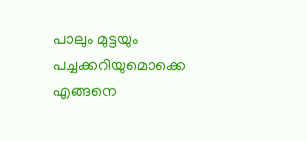പാലും മുട്ടയും പച്ചക്കറിയുമൊക്കെ എങ്ങനെ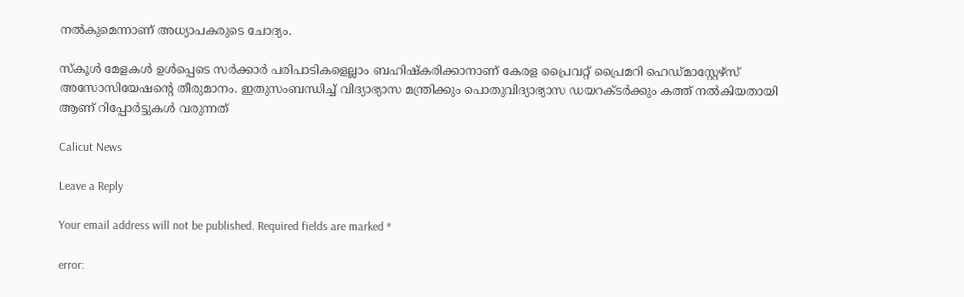നൽകുമെന്നാണ് അധ്യാപകരുടെ ചോദ്യം.

സ്‌കൂൾ മേളകൾ ഉൾപ്പെടെ സർക്കാർ പരിപാടികളെല്ലാം ബഹിഷ്‌കരിക്കാനാണ് കേരള പ്രൈവറ്റ് പ്രൈമറി ഹെഡ്മാസ്റ്റേഴ്‌സ് അസോസിയേഷന്‍റെ തീരുമാനം. ഇതുസംബന്ധിച്ച് വിദ്യാഭ്യാസ മന്ത്രിക്കും പൊതുവിദ്യാഭ്യാസ ഡയറക്ടർക്കും കത്ത് നൽകിയതായി ആണ് റിപ്പോർട്ടുകൾ വരുന്നത്

Calicut News

Leave a Reply

Your email address will not be published. Required fields are marked *

error: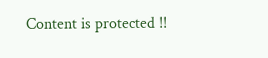Content is protected !!